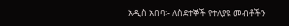አዲስ አበባ፡- ለስደተኞች የተለያዩ መብቶችን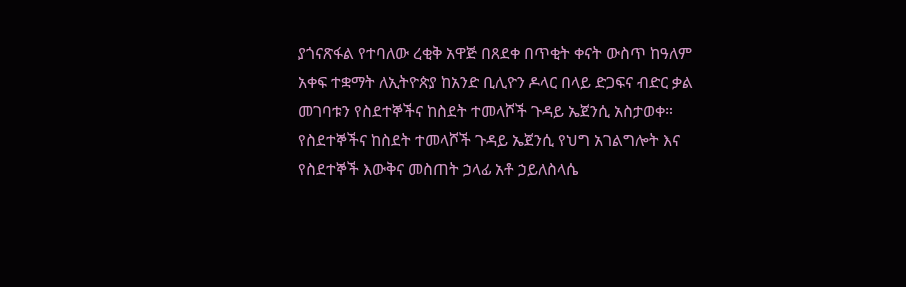ያጎናጽፋል የተባለው ረቂቅ አዋጅ በጸደቀ በጥቂት ቀናት ውስጥ ከዓለም አቀፍ ተቋማት ለኢትዮጵያ ከአንድ ቢሊዮን ዶላር በላይ ድጋፍና ብድር ቃል መገባቱን የስደተኞችና ከስደት ተመላሾች ጉዳይ ኤጀንሲ አስታወቀ።
የስደተኞችና ከስደት ተመላሾች ጉዳይ ኤጀንሲ የህግ አገልግሎት እና የስደተኞች እውቅና መስጠት ኃላፊ አቶ ኃይለስላሴ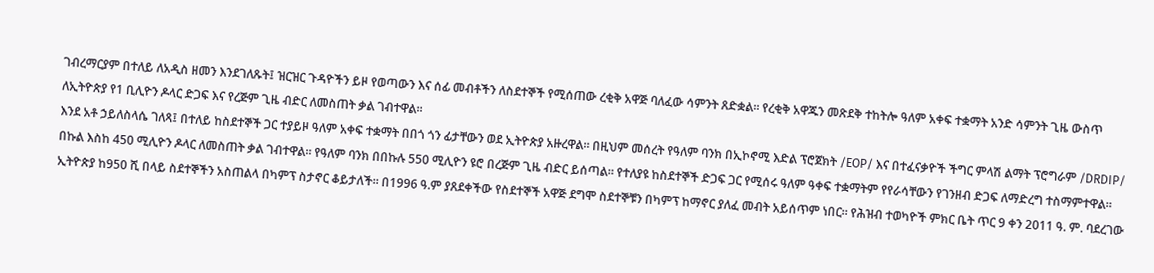ገብረማርያም በተለይ ለአዲስ ዘመን እንደገለጹት፤ ዝርዝር ጉዳዮችን ይዞ የወጣውን እና ሰፊ መብቶችን ለስደተኞች የሚሰጠው ረቂቅ አዋጅ ባለፈው ሳምንት ጸድቋል። የረቂቅ አዋጁን መጽደቅ ተከትሎ ዓለም አቀፍ ተቋማት አንድ ሳምንት ጊዜ ውስጥ ለኢትዮጵያ የ1 ቢሊዮን ዶላር ድጋፍ እና የረጅም ጊዜ ብድር ለመስጠት ቃል ገብተዋል።
እንደ አቶ ኃይለስላሴ ገለጻ፤ በተለይ ከስደተኞች ጋር ተያይዞ ዓለም አቀፍ ተቋማት በበጎ ጎን ፊታቸውን ወደ ኢትዮጵያ አዙረዋል። በዚህም መሰረት የዓለም ባንክ በኢኮኖሚ እድል ፕሮጀክት /EOP/ እና በተፈናቃዮች ችግር ምላሽ ልማት ፕሮግራም /DRDIP/ በኩል እስከ 450 ሚሊዮን ዶላር ለመስጠት ቃል ገብተዋል። የዓለም ባንክ በበኩሉ 550 ሚሊዮን ዩሮ በረጅም ጊዜ ብድር ይሰጣል። የተለያዩ ከስደተኞች ድጋፍ ጋር የሚሰሩ ዓለም ዓቀፍ ተቋማትም የየራሳቸውን የገንዘብ ድጋፍ ለማድረግ ተስማምተዋል።
ኢትዮጵያ ከ950 ሺ በላይ ስደተኞችን አስጠልላ በካምፕ ስታኖር ቆይታለች። በ1996 ዓ.ም ያጸደቀችው የስደተኞች አዋጅ ደግሞ ስደተኞቹን በካምፕ ከማኖር ያለፈ መብት አይሰጥም ነበር። የሕዝብ ተወካዮች ምክር ቤት ጥር 9 ቀን 2011 ዓ. ም. ባደረገው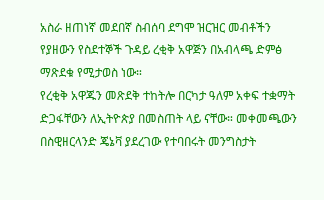አስራ ዘጠነኛ መደበኛ ስብሰባ ደግሞ ዝርዝር መብቶችን የያዘውን የስደተኞች ጉዳይ ረቂቅ አዋጅን በአብላጫ ድምፅ ማጽደቁ የሚታወስ ነው።
የረቂቅ አዋጁን መጽደቅ ተከትሎ በርካታ ዓለም አቀፍ ተቋማት ድጋፋቸውን ለኢትዮጵያ በመስጠት ላይ ናቸው። መቀመጫውን በስዊዘርላንድ ጄኔቫ ያደረገው የተባበሩት መንግስታት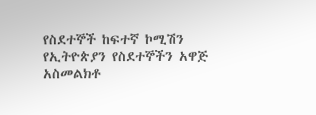የስደተኞች ከፍተኛ ኮሚሽን የኢትዮጵያን የስደተኞችን አዋጅ አስመልክቶ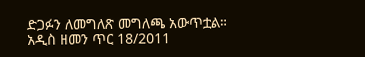ድጋፉን ለመግለጽ መግለጫ አውጥቷል።
አዲስ ዘመን ጥር 18/2011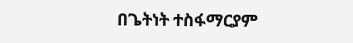በጌትነት ተስፋማርያም